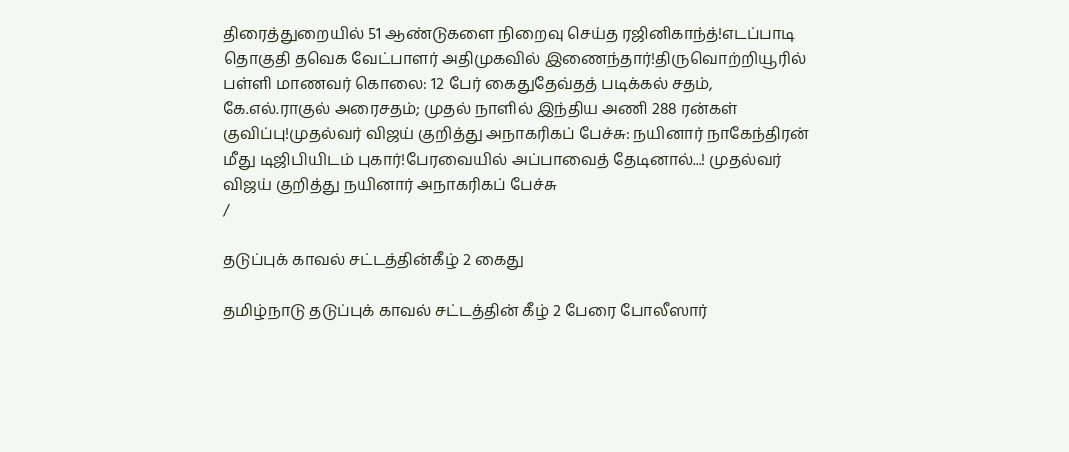திரைத்துறையில் 51 ஆண்டுகளை நிறைவு செய்த ரஜினிகாந்த்!எடப்பாடி தொகுதி தவெக வேட்பாளர் அதிமுகவில் இணைந்தார்!திருவொற்றியூரில் பள்ளி மாணவர் கொலை: 12 பேர் கைதுதேவ்தத் படிக்கல் சதம், கே.எல்.ராகுல் அரைசதம்; முதல் நாளில் இந்திய அணி 288 ரன்கள் குவிப்பு!முதல்வர் விஜய் குறித்து அநாகரிகப் பேச்சு: நயினார் நாகேந்திரன் மீது டிஜிபியிடம் புகார்!பேரவையில் அப்பாவைத் தேடினால்...! முதல்வர் விஜய் குறித்து நயினார் அநாகரிகப் பேச்சு
/

தடுப்புக் காவல் சட்டத்தின்கீழ் 2 கைது

தமிழ்நாடு தடுப்புக் காவல் சட்டத்தின் கீழ் 2 பேரை போலீஸார்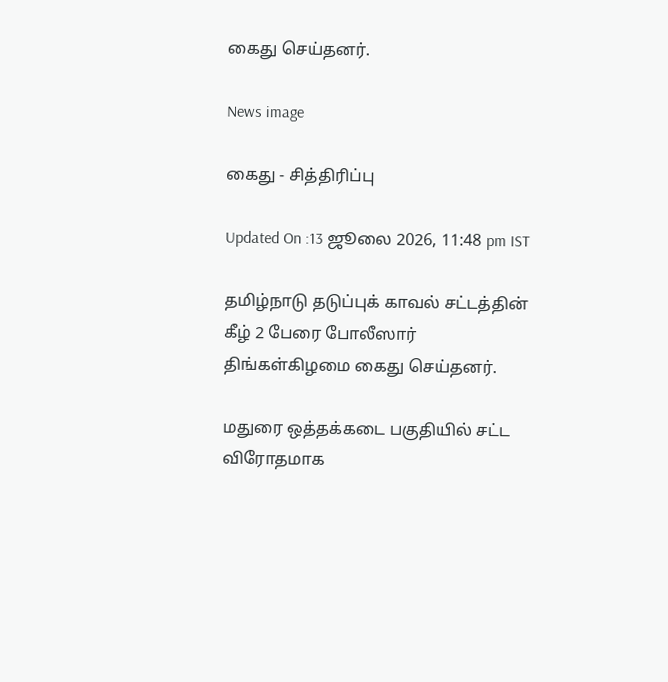கைது செய்தனர்.

News image

கைது - சித்திரிப்பு

Updated On :13 ஜூலை 2026, 11:48 pm IST

தமிழ்நாடு தடுப்புக் காவல் சட்டத்தின் கீழ் 2 பேரை போலீஸார் திங்கள்கிழமை கைது செய்தனர்.

மதுரை ஒத்தக்கடை பகுதியில் சட்ட விரோதமாக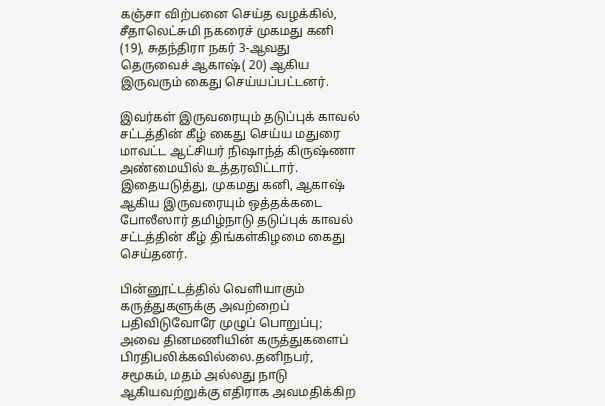கஞ்சா விற்பனை செய்த வழக்கில், சீதாலெட்சுமி நகரைச் முகமது கனி (19), சுதந்திரா நகர் 3-ஆவது தெருவைச் ஆகாஷ்( 20) ஆகிய இருவரும் கைது செய்யப்பட்டனர்.

இவர்கள் இருவரையும் தடுப்புக் காவல் சட்டத்தின் கீழ் கைது செய்ய மதுரை மாவட்ட ஆட்சியர் நிஷாந்த் கிருஷ்ணா அண்மையில் உத்தரவிட்டார். இதையடுத்து, முகமது கனி, ஆகாஷ் ஆகிய இருவரையும் ஒத்தக்கடை போலீஸார் தமிழ்நாடு தடுப்புக் காவல் சட்டத்தின் கீழ் திங்கள்கிழமை கைது செய்தனர்.

பின்னூட்டத்தில் வெளியாகும் கருத்துகளுக்கு அவற்றைப் பதிவிடுவோரே முழுப் பொறுப்பு; அவை தினமணியின் கருத்துகளைப் பிரதிபலிக்கவில்லை.தனிநபர், சமூகம், மதம் அல்லது நாடு ஆகியவற்றுக்கு எதிராக அவமதிக்கிற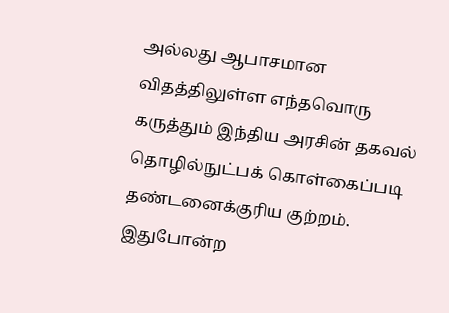அல்லது ஆபாசமான விதத்திலுள்ள எந்தவொரு கருத்தும் இந்திய அரசின் தகவல் தொழில்நுட்பக் கொள்கைப்படி தண்டனைக்குரிய குற்றம். இதுபோன்ற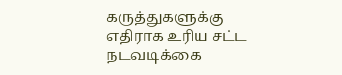கருத்துகளுக்கு எதிராக உரிய சட்ட நடவடிக்கை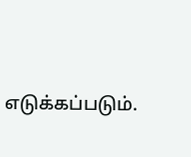எடுக்கப்படும்.